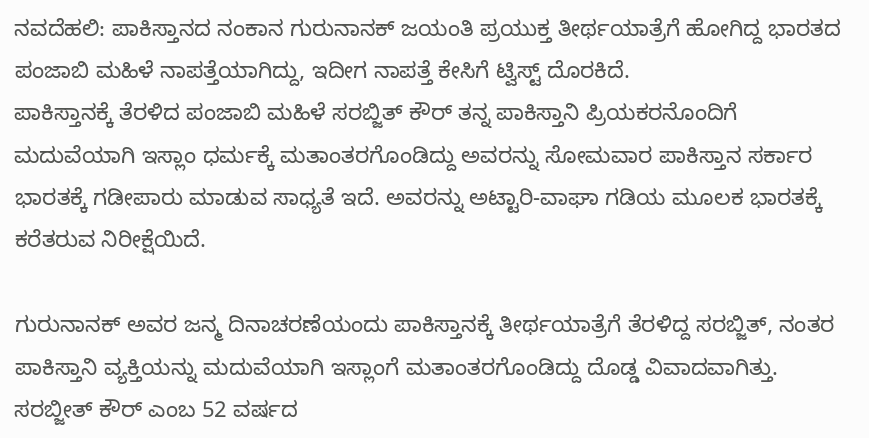ನವದೆಹಲಿ: ಪಾಕಿಸ್ತಾನದ ನಂಕಾನ ಗುರುನಾನಕ್ ಜಯಂತಿ ಪ್ರಯುಕ್ತ ತೀರ್ಥಯಾತ್ರೆಗೆ ಹೋಗಿದ್ದ ಭಾರತದ ಪಂಜಾಬಿ ಮಹಿಳೆ ನಾಪತ್ತೆಯಾಗಿದ್ದು, ಇದೀಗ ನಾಪತ್ತೆ ಕೇಸಿಗೆ ಟ್ವಿಸ್ಟ್ ದೊರಕಿದೆ.
ಪಾಕಿಸ್ತಾನಕ್ಕೆ ತೆರಳಿದ ಪಂಜಾಬಿ ಮಹಿಳೆ ಸರಬ್ಜಿತ್ ಕೌರ್ ತನ್ನ ಪಾಕಿಸ್ತಾನಿ ಪ್ರಿಯಕರನೊಂದಿಗೆ ಮದುವೆಯಾಗಿ ಇಸ್ಲಾಂ ಧರ್ಮಕ್ಕೆ ಮತಾಂತರಗೊಂಡಿದ್ದು ಅವರನ್ನು ಸೋಮವಾರ ಪಾಕಿಸ್ತಾನ ಸರ್ಕಾರ ಭಾರತಕ್ಕೆ ಗಡೀಪಾರು ಮಾಡುವ ಸಾಧ್ಯತೆ ಇದೆ. ಅವರನ್ನು ಅಟ್ಟಾರಿ-ವಾಘಾ ಗಡಿಯ ಮೂಲಕ ಭಾರತಕ್ಕೆ ಕರೆತರುವ ನಿರೀಕ್ಷೆಯಿದೆ.

ಗುರುನಾನಕ್ ಅವರ ಜನ್ಮ ದಿನಾಚರಣೆಯಂದು ಪಾಕಿಸ್ತಾನಕ್ಕೆ ತೀರ್ಥಯಾತ್ರೆಗೆ ತೆರಳಿದ್ದ ಸರಬ್ಜಿತ್, ನಂತರ ಪಾಕಿಸ್ತಾನಿ ವ್ಯಕ್ತಿಯನ್ನು ಮದುವೆಯಾಗಿ ಇಸ್ಲಾಂಗೆ ಮತಾಂತರಗೊಂಡಿದ್ದು ದೊಡ್ಡ ವಿವಾದವಾಗಿತ್ತು. ಸರಬ್ಜೀತ್ ಕೌರ್ ಎಂಬ 52 ವರ್ಷದ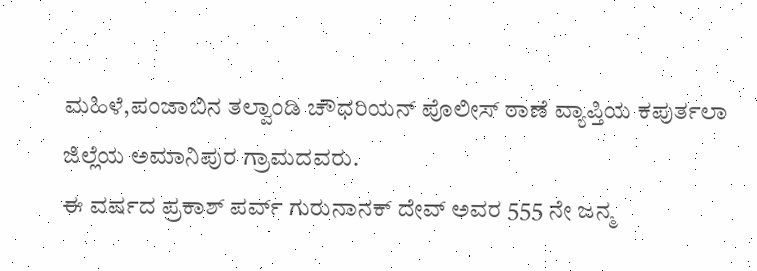ಮಹಿಳೆ,ಪಂಜಾಬಿನ ತಲ್ವಾಂಡಿ ಚೌಧರಿಯನ್ ಪೊಲೀಸ್ ಠಾಣೆ ವ್ಯಾಪ್ತಿಯ ಕಪುರ್ತಲಾ ಜಿಲ್ಲೆಯ ಅಮಾನಿಪುರ ಗ್ರಾಮದವರು.
ಈ ವರ್ಷದ ಪ್ರಕಾಶ್ ಪರ್ವ್ ಗುರುನಾನಕ್ ದೇವ್ ಅವರ 555 ನೇ ಜನ್ಮ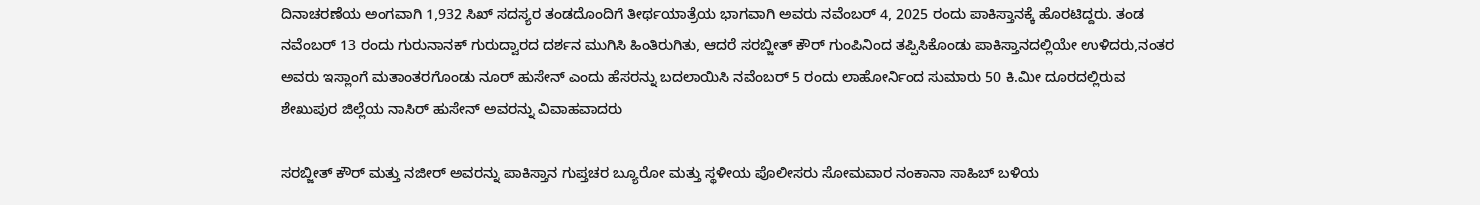ದಿನಾಚರಣೆಯ ಅಂಗವಾಗಿ 1,932 ಸಿಖ್ ಸದಸ್ಯರ ತಂಡದೊಂದಿಗೆ ತೀರ್ಥಯಾತ್ರೆಯ ಭಾಗವಾಗಿ ಅವರು ನವೆಂಬರ್ 4, 2025 ರಂದು ಪಾಕಿಸ್ತಾನಕ್ಕೆ ಹೊರಟಿದ್ದರು. ತಂಡ ನವೆಂಬರ್ 13 ರಂದು ಗುರುನಾನಕ್ ಗುರುದ್ವಾರದ ದರ್ಶನ ಮುಗಿಸಿ ಹಿಂತಿರುಗಿತು, ಆದರೆ ಸರಬ್ಜೀತ್ ಕೌರ್ ಗುಂಪಿನಿಂದ ತಪ್ಪಿಸಿಕೊಂಡು ಪಾಕಿಸ್ತಾನದಲ್ಲಿಯೇ ಉಳಿದರು,ನಂತರ ಅವರು ಇಸ್ಲಾಂಗೆ ಮತಾಂತರಗೊಂಡು ನೂರ್ ಹುಸೇನ್ ಎಂದು ಹೆಸರನ್ನು ಬದಲಾಯಿಸಿ ನವೆಂಬರ್ 5 ರಂದು ಲಾಹೋರ್ನಿಂದ ಸುಮಾರು 50 ಕಿ.ಮೀ ದೂರದಲ್ಲಿರುವ ಶೇಖುಪುರ ಜಿಲ್ಲೆಯ ನಾಸಿರ್ ಹುಸೇನ್ ಅವರನ್ನು ವಿವಾಹವಾದರು

ಸರಬ್ಜೀತ್ ಕೌರ್ ಮತ್ತು ನಜೀರ್ ಅವರನ್ನು ಪಾಕಿಸ್ತಾನ ಗುಪ್ತಚರ ಬ್ಯೂರೋ ಮತ್ತು ಸ್ಥಳೀಯ ಪೊಲೀಸರು ಸೋಮವಾರ ನಂಕಾನಾ ಸಾಹಿಬ್ ಬಳಿಯ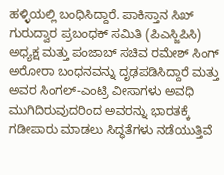ಹಳ್ಳಿಯಲ್ಲಿ ಬಂಧಿಸಿದ್ದಾರೆ. ಪಾಕಿಸ್ತಾನ ಸಿಖ್ ಗುರುದ್ವಾರ ಪ್ರಬಂಧಕ್ ಸಮಿತಿ (ಪಿಎಸ್ಜಿಪಿಸಿ) ಅಧ್ಯಕ್ಷ ಮತ್ತು ಪಂಜಾಬ್ ಸಚಿವ ರಮೇಶ್ ಸಿಂಗ್ ಅರೋರಾ ಬಂಧನವನ್ನು ದೃಢಪಡಿಸಿದ್ದಾರೆ ಮತ್ತು ಅವರ ಸಿಂಗಲ್-ಎಂಟ್ರಿ ವೀಸಾಗಳು ಅವಧಿ ಮುಗಿದಿರುವುದರಿಂದ ಅವರನ್ನು ಭಾರತಕ್ಕೆ ಗಡೀಪಾರು ಮಾಡಲು ಸಿದ್ಧತೆಗಳು ನಡೆಯುತ್ತಿವೆ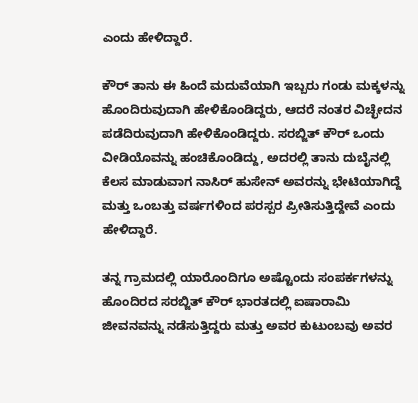ಎಂದು ಹೇಳಿದ್ದಾರೆ.

ಕೌರ್ ತಾನು ಈ ಹಿಂದೆ ಮದುವೆಯಾಗಿ ಇಬ್ಬರು ಗಂಡು ಮಕ್ಕಳನ್ನು ಹೊಂದಿರುವುದಾಗಿ ಹೇಳಿಕೊಂಡಿದ್ದರು, ಆದರೆ ನಂತರ ವಿಚ್ಛೇದನ ಪಡೆದಿರುವುದಾಗಿ ಹೇಳಿಕೊಂಡಿದ್ದರು. ಸರಬ್ಜಿತ್ ಕೌರ್ ಒಂದು ವೀಡಿಯೊವನ್ನು ಹಂಚಿಕೊಂಡಿದ್ದು, ಅದರಲ್ಲಿ ತಾನು ದುಬೈನಲ್ಲಿ ಕೆಲಸ ಮಾಡುವಾಗ ನಾಸಿರ್ ಹುಸೇನ್ ಅವರನ್ನು ಭೇಟಿಯಾಗಿದ್ದೆ ಮತ್ತು ಒಂಬತ್ತು ವರ್ಷಗಳಿಂದ ಪರಸ್ಪರ ಪ್ರೀತಿಸುತ್ತಿದ್ದೇವೆ ಎಂದು ಹೇಳಿದ್ದಾರೆ.

ತನ್ನ ಗ್ರಾಮದಲ್ಲಿ ಯಾರೊಂದಿಗೂ ಅಷ್ಟೊಂದು ಸಂಪರ್ಕಗಳನ್ನು ಹೊಂದಿರದ ಸರಬ್ಜಿತ್ ಕೌರ್ ಭಾರತದಲ್ಲಿ ಐಷಾರಾಮಿ ಜೀವನವನ್ನು ನಡೆಸುತ್ತಿದ್ದರು ಮತ್ತು ಅವರ ಕುಟುಂಬವು ಅವರ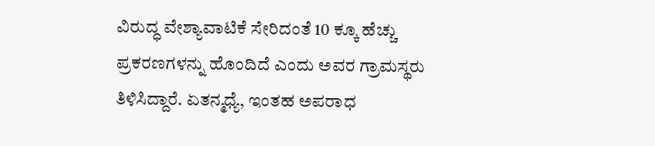ವಿರುದ್ಧ ವೇಶ್ಯಾವಾಟಿಕೆ ಸೇರಿದಂತೆ 10 ಕ್ಕೂ ಹೆಚ್ಚು ಪ್ರಕರಣಗಳನ್ನು ಹೊಂದಿದೆ ಎಂದು ಅವರ ಗ್ರಾಮಸ್ಥರು ತಿಳಿಸಿದ್ದಾರೆ. ಏತನ್ಮಧ್ಯೆ, ಇಂತಹ ಅಪರಾಧ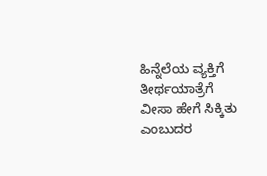ಹಿನ್ನೆಲೆಯ ವ್ಯಕ್ತಿಗೆ ತೀರ್ಥಯಾತ್ರೆಗೆ ವೀಸಾ ಹೇಗೆ ಸಿಕ್ಕಿತು ಎಂಬುದರ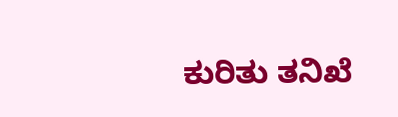ಕುರಿತು ತನಿಖೆ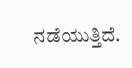ನಡೆಯುತ್ತಿದೆ.